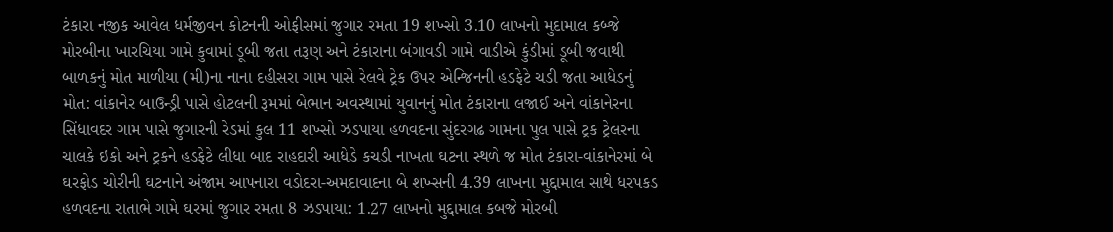ટંકારા નજીક આવેલ ધર્મજીવન કોટનની ઓફીસમાં જુગાર રમતા 19 શખ્સો 3.10 લાખનો મુદામાલ કબ્જે મોરબીના ખારચિયા ગામે કુવામાં ડૂબી જતા તરૂણ અને ટંકારાના બંગાવડી ગામે વાડીએ કુંડીમાં ડૂબી જવાથી બાળકનું મોત માળીયા (મી)ના નાના દહીસરા ગામ પાસે રેલવે ટ્રેક ઉપર એન્જિનની હડફેટે ચડી જતા આધેડનું મોત: વાંકાનેર બાઉન્ડ્રી પાસે હોટલની રૂમમાં બેભાન અવસ્થામાં યુવાનનું મોત ટંકારાના લજાઈ અને વાંકાનેરના સિંધાવદર ગામ પાસે જુગારની રેડમાં કુલ 11 શખ્સો ઝડપાયા હળવદના સુંદરગઢ ગામના પુલ પાસે ટ્રક ટ્રેલરના ચાલકે ઇકો અને ટ્રકને હડફેટે લીધા બાદ રાહદારી આધેડે કચડી નાખતા ઘટના સ્થળે જ મોત ટંકારા-વાંકાનેરમાં બે ઘરફોડ ચોરીની ઘટનાને અંજામ આપનારા વડોદરા-અમદાવાદના બે શખ્સની 4.39 લાખના મુદ્દામાલ સાથે ધરપકડ હળવદના રાતાભે ગામે ઘરમાં જુગાર રમતા 8 ઝડપાયા: 1.27 લાખનો મુદ્દામાલ કબજે મોરબી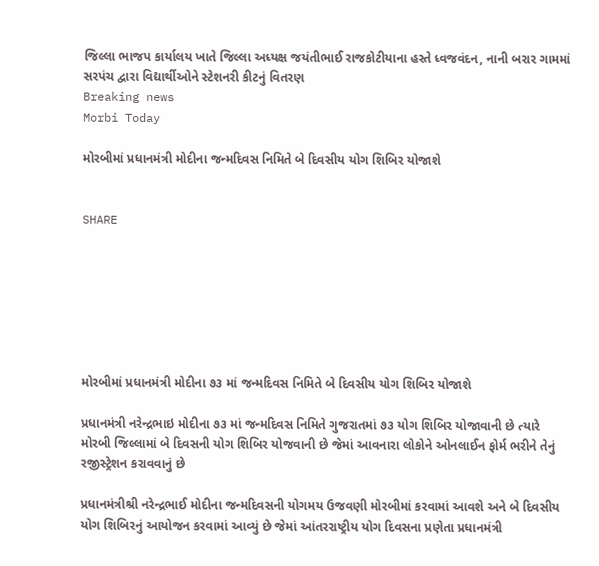જિલ્લા ભાજપ કાર્યાલય ખાતે જિલ્લા અધ્યક્ષ જયંતીભાઈ રાજકોટીયાના હસ્તે ધ્વજવંદન, નાની બરાર ગામમાં સરપંચ દ્વારા વિદ્યાર્થીઓને સ્ટેશનરી કીટનું વિતરણ
Breaking news
Morbi Today

મોરબીમાં પ્રધાનમંત્રી મોદીના જન્મદિવસ નિમિતે બે દિવસીય યોગ શિબિર યોજાશે


SHARE







મોરબીમાં પ્રધાનમંત્રી મોદીના ૭૩ માં જન્મદિવસ નિમિતે બે દિવસીય યોગ શિબિર યોજાશે

પ્રધાનમંત્રી નરેન્દ્રભાઇ મોદીના ૭૩ માં જન્મદિવસ નિમિતે ગુજરાતમાં ૭૩ યોગ શિબિર યોજાવાની છે ત્યારે મોરબી જિલ્લામાં બે દિવસની યોગ શિબિર યોજવાની છે જેમાં આવનારા લોકોને ઓનલાઈન ફોર્મ ભરીને તેનું રજીસ્ટ્રેશન કરાવવાનું છે

પ્રધાનમંત્રીશ્રી નરેન્દ્રભાઈ મોદીના જન્મદિવસની યોગમય ઉજવણી મોરબીમાં કરવામાં આવશે અને બે દિવસીય યોગ શિબિરનું આયોજન કરવામાં આવ્યું છે જેમાં આંતરરાષ્ટ્રીય યોગ દિવસના પ્રણેતા પ્રધાનમંત્રી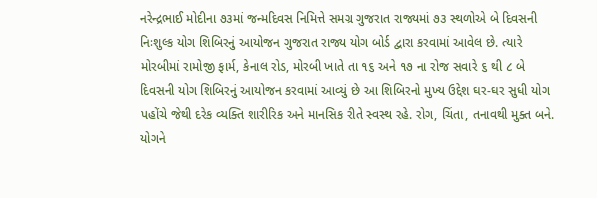નરેન્દ્રભાઈ મોદીના ૭૩માં જન્મદિવસ નિમિત્તે સમગ્ર ગુજરાત રાજ્યમાં ૭૩ સ્થળોએ બે દિવસની નિઃશુલ્ક યોગ શિબિરનું આયોજન ગુજરાત રાજ્ય યોગ બોર્ડ દ્વારા કરવામાં આવેલ છે. ત્યારે મોરબીમાં રામોજી ફાર્મ, કેનાલ રોડ, મોરબી ખાતે તા ૧૬ અને ૧૭ ના રોજ સવારે ૬ થી ૮ બે દિવસની યોગ શિબિરનું આયોજન કરવામાં આવ્યું છે આ શિબિરનો મુખ્ય ઉદ્દેશ ઘર-ઘર સુધી યોગ પહોંચે જેથી દરેક વ્યક્તિ શારીરિક અને માનસિક રીતે સ્વસ્થ રહે. રોગ, ચિંતા, તનાવથી મુક્ત બને. યોગને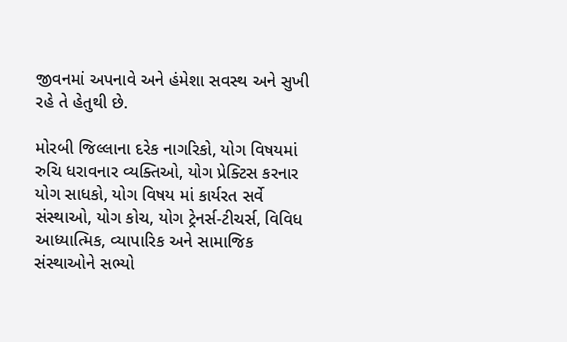જીવનમાં અપનાવે અને હંમેશા સવસ્થ અને સુખી રહે તે હેતુથી છે.

મોરબી જિલ્લાના દરેક નાગરિકો, યોગ વિષયમાં રુચિ ધરાવનાર વ્યક્તિઓ, યોગ પ્રેક્ટિસ કરનાર યોગ સાધકો, યોગ વિષય માં કાર્યરત સર્વે સંસ્થાઓ, યોગ કોચ, યોગ ટ્રેનર્સ-ટીચર્સ, વિવિધ આધ્યાત્મિક, વ્યાપારિક અને સામાજિક સંસ્થાઓને સભ્યો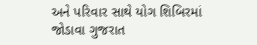અને પરિવાર સાથે યોગ શિબિરમાં જોડાવા ગુજરાત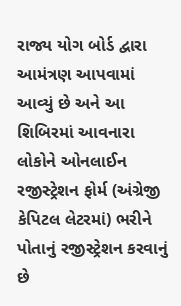રાજ્ય યોગ બોર્ડ દ્વારા આમંત્રણ આપવામાં આવ્યું છે અને આ શિબિરમાં આવનારા લોકોને ઓનલાઈન રજીસ્ટ્રેશન ફોર્મ (અંગ્રેજી કેપિટલ લેટરમાં) ભરીને પોતાનું રજીસ્ટ્રેશન કરવાનું છે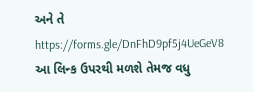અને તે https://forms.gle/DnFhD9pf5j4UeGeV8 આ લિન્ક ઉપરથી મળશે તેમજ વધુ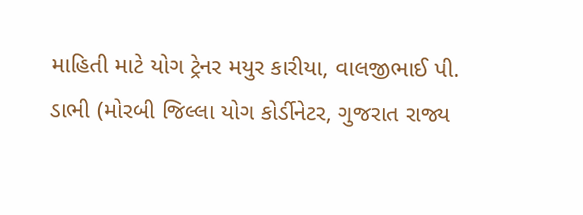માહિતી માટે યોગ ટ્રેનર મયુર કારીયા, વાલજીભાઈ પી. ડાભી (મોરબી જિલ્લા યોગ કોર્ડીનેટર, ગુજરાત રાજ્ય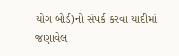યોગ બોર્ડ)નો સંપર્ક કરવા યાદીમાં જણાવેલ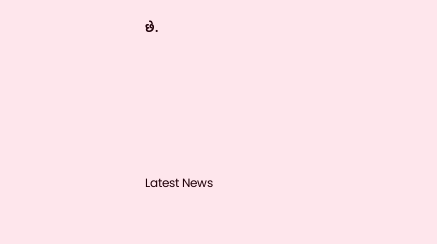છે.






Latest News